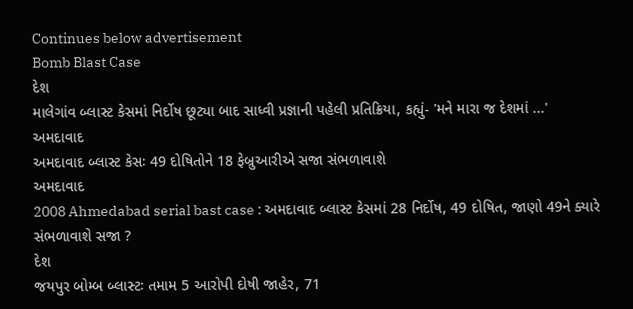Continues below advertisement
Bomb Blast Case
દેશ
માલેગાંવ બ્લાસ્ટ કેસમાં નિર્દોષ છૂટ્યા બાદ સાધ્વી પ્રજ્ઞાની પહેલી પ્રતિક્રિયા, કહ્યું- 'મને મારા જ દેશમાં ...'
અમદાવાદ
અમદાવાદ બ્લાસ્ટ કેસઃ 49 દોષિતોને 18 ફેબ્રુઆરીએ સજા સંભળાવાશે
અમદાવાદ
2008 Ahmedabad serial bast case : અમદાવાદ બ્લાસ્ટ કેસમાં 28 નિર્દોષ, 49 દોષિત, જાણો 49ને ક્યારે સંભળાવાશે સજા ?
દેશ
જયપુર બોમ્બ બ્લાસ્ટઃ તમામ 5 આરોપી દોષી જાહેર, 71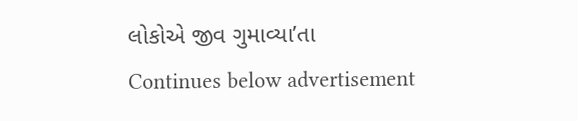લોકોએ જીવ ગુમાવ્યા’તા
Continues below advertisement